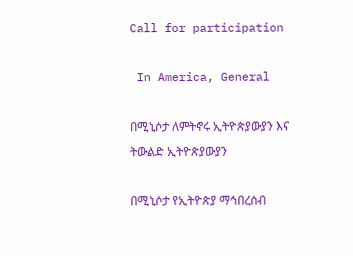Call for participation

 In America, General

በሚኒሶታ ለምትኖሩ ኢትዮጵያውያን እና ትውልድ ኢትዮጵያውያን

በሚኒሶታ የኢትዮጵያ ማኅበረሰብ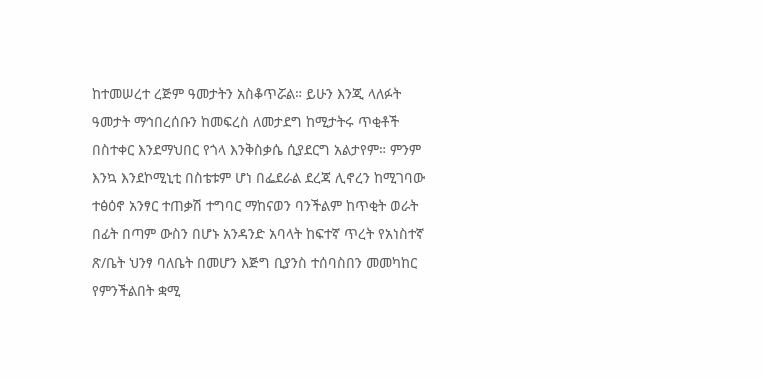ከተመሠረተ ረጅም ዓመታትን አስቆጥሯል። ይሁን እንጂ ላለፉት ዓመታት ማኅበረሰቡን ከመፍረስ ለመታደግ ከሚታትሩ ጥቂቶች በስተቀር እንደማህበር የጎላ እንቅስቃሴ ሲያደርግ አልታየም። ምንም እንኳ እንደኮሚኒቲ በስቴቱም ሆነ በፌደራል ደረጃ ሊኖረን ከሚገባው ተፅዕኖ አንፃር ተጠቃሽ ተግባር ማከናወን ባንችልም ከጥቂት ወራት በፊት በጣም ውስን በሆኑ አንዳንድ አባላት ከፍተኛ ጥረት የአነስተኛ ጽ/ቤት ህንፃ ባለቤት በመሆን እጅግ ቢያንስ ተሰባስበን መመካከር የምንችልበት ቋሚ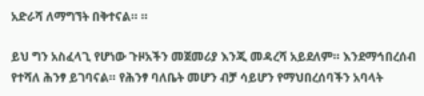አድራሻ ለማግኘት በቅተናል። ።

ይህ ግን አስፈላጊ የሆነው ጉዞአችን መጀመሪያ እንጂ መዳረሻ አይደለም። እንደማኅበረሰብ የተሻለ ሕንፃ ይገባናል። የሕንፃ ባለቤት መሆን ብቻ ሳይሆን የማህበረሰባችን አባላት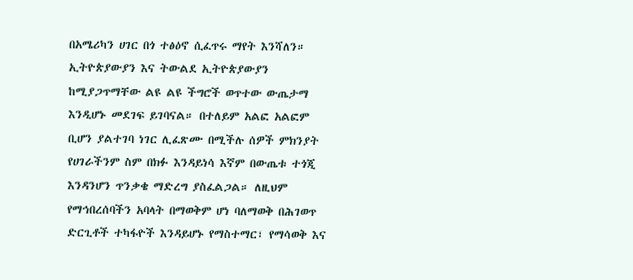በአሜሪካን ሀገር በጎ ተፅዕኖ ሲፈጥሩ ማየት እንሻለን። ኢትዮጵያውያን እና ትውልደ ኢትዮጵያውያን ከሚያጋጥማቸው ልዩ ልዩ ችግሮች ወጥተው ውጤታማ እንዲሆኑ መደገፍ ይገባናል። በተለይም አልፎ አልፎም ቢሆን ያልተገባ ነገር ሊፈጽሙ በሚችሉ ሰዎች ምክንያት የሀገራችንም ስም በክፉ እንዳይነሳ እኛም በውጤቱ ተጎጂ እንዳንሆን ጥንቃቄ ማድረግ ያስፈልጋል። ለዚህም የማኅበረሰባችን አባላት በማወቅም ሆነ ባለማወቅ በሕገወጥ ድርጊቶች ተካፋዮች እንዳይሆኑ የማስተማር፣ የማሳወቅ እና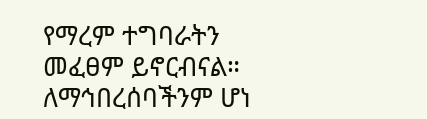የማረም ተግባራትን መፈፀም ይኖርብናል። ለማኅበረሰባችንም ሆነ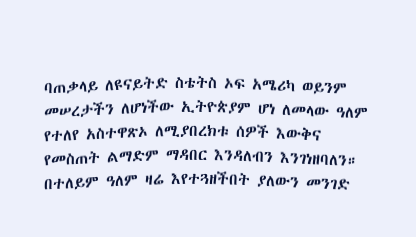ባጠቃላይ ለዩናይትድ ስቴትስ ኦፍ አሜሪካ ወይንም መሠረታችን ለሆነችው ኢትዮጵያም ሆነ ለመላው ዓለም የተለየ አስተዋጽኦ ለሚያበረክቱ ሰዎች እውቅና የመስጠት ልማድም ማዳበር እንዳለብን እንገነዘባለን። በተለይም ዓለም ዛሬ እየተጓዘችበት ያለውን መንገድ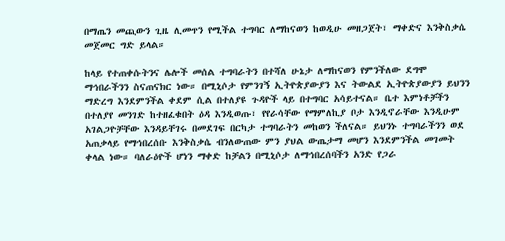በማጤን መጪውን ጊዜ ሊመጥን የሚችል ተግባር ለማከናወን ከወዲሁ መዘጋጀት፣ ማቀድና እንቅስቃሴ መጀመር ግድ ይላል።

ከላይ የተጠቀሱትንና ሌሎች መሰል ተግባራትን በተሻለ ሁኔታ ለማከናወን የምንችለው ደግሞ ማኅበራችንን ስናጠናክር ነው። በሚኒሶታ የምንገኝ ኢትዮጵያውያን እና ትውልደ ኢትዮጵያውያን ይህንን ማድረግ እንደምንችል ቀደም ሲል በተለያዩ ጉዳዮች ላይ በተግባር አሳይተናል። ቤተ እምነቶቻችን በተለያየ መንገድ ከተዘፈቁበት ዕዳ እንዲወጡ፣ የየራሳቸው የማምለኪያ ቦታ እንዲኖራቸው እንዲሁም አገልጋዮቻቸው እንዳይቸገሩ በመደገፍ በርካታ ተግባራትን መከወን ችለናል። ይህንኑ ተግባራችንን ወደ አጠቃላይ የማኅበረሰቡ እንቅስቃሴ ብንለውጠው ምን ያህል ውጤታማ መሆን እንደምንችል መገመት ቀላል ነው። ባለራዕዮች ሆነን ማቀድ ከቻልን በሚኒሶታ ለማኅበረሰባችን አንድ የጋራ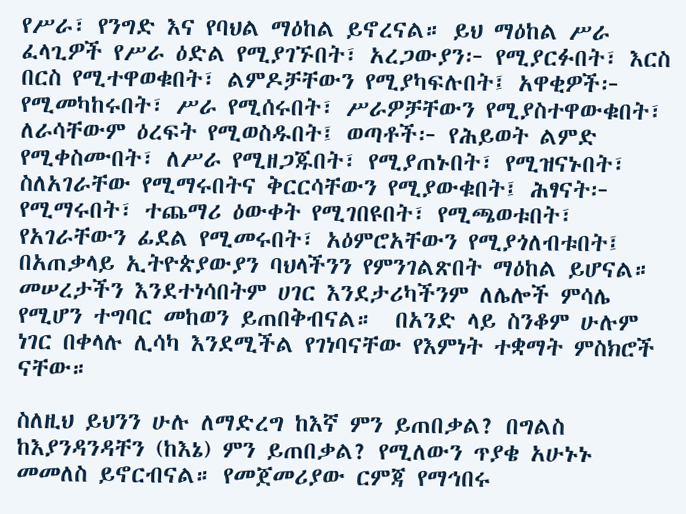የሥራ፣ የንግድ እና የባህል ማዕከል ይኖረናል። ይህ ማዕከል ሥራ ፈላጊዎች የሥራ ዕድል የሚያገኙበት፣ አረጋውያን፦ የሚያርፉበት፣ እርስ በርስ የሚተዋወቁበት፣ ልምዶቻቸውን የሚያካፍሉበት፤ አዋቂዎች፦ የሚመካከሩበት፣ ሥራ የሚሰሩበት፣ ሥራዎቻቸውን የሚያስተዋውቁበት፣ ለራሳቸውም ዕረፍት የሚወስዱበት፤ ወጣቶች፦ የሕይወት ልምድ የሚቀስሙበት፣ ለሥራ የሚዘጋጁበት፣ የሚያጠኑበት፣ የሚዝናኑበት፣ ስለአገራቸው የሚማሩበትና ቅርርሳቸውን የሚያውቁበት፤ ሕፃናት፦ የሚማሩበት፣ ተጨማሪ ዕውቀት የሚገበዩበት፣ የሚጫወቱበት፣ የአገራቸውን ፊደል የሚመሩበት፣ አዕምሮአቸውን የሚያጎለብቱበት፤ በአጠቃላይ ኢትዮጵያውያን ባህላችንን የምንገልጽበት ማዕከል ይሆናል። መሠረታችን እንደተነሳበትም ሀገር እንደታሪካችንም ለሌሎች ምሳሌ የሚሆን ተግባር መከወን ይጠበቅብናል።  በአንድ ላይ ስንቆም ሁሉም ነገር በቀላሉ ሊሳካ እንደሚችል የገነባናቸው የእምነት ተቋማት ምስክሮች ናቸው።

ስለዚህ ይህንን ሁሉ ለማድረግ ከእኛ ምን ይጠበቃል? በግልስ ከእያንዳንዳቸን (ከእኔ) ምን ይጠበቃል? የሚለውን ጥያቄ አሁኑኑ መመለስ ይኖርብናል። የመጀመሪያው ርምጃ የማኅበሩ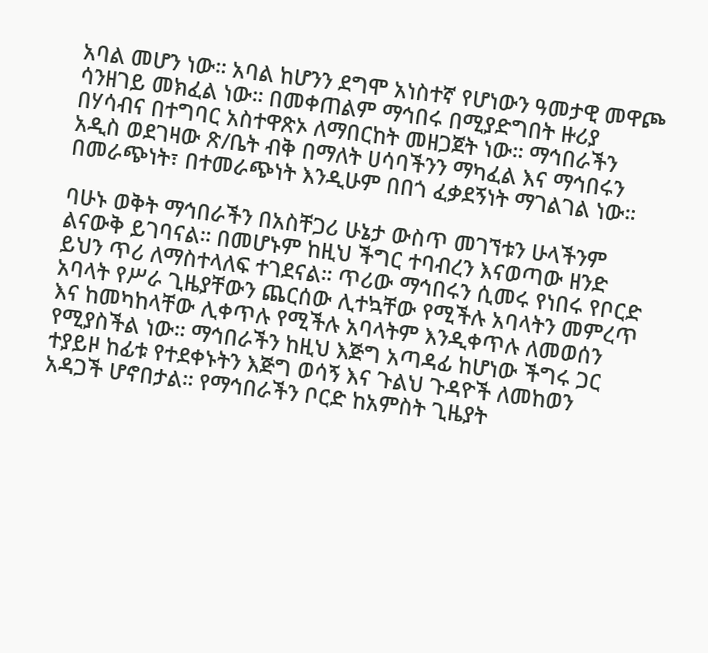አባል መሆን ነው። አባል ከሆንን ደግሞ አነስተኛ የሆነውን ዓመታዊ መዋጮ ሳንዘገይ መክፈል ነው። በመቀጠልም ማኅበሩ በሚያድግበት ዙሪያ በሃሳብና በተግባር አስተዋጽኦ ለማበርከት መዘጋጀት ነው። ማኅበራችን አዲስ ወደገዛው ጽ/ቤት ብቅ በማለት ሀሳባችንን ማካፈል እና ማኅበሩን በመራጭነት፣ በተመራጭነት እንዲሁም በበጎ ፈቃደኝነት ማገልገል ነው።

ባሁኑ ወቅት ማኅበራችን በአስቸጋሪ ሁኔታ ውስጥ መገኘቱን ሁላችንም ልናውቅ ይገባናል። በመሆኑም ከዚህ ችግር ተባብረን እናወጣው ዘንድ ይህን ጥሪ ለማስተላለፍ ተገደናል። ጥሪው ማኅበሩን ሲመሩ የነበሩ የቦርድ አባላት የሥራ ጊዜያቸውን ጨርሰው ሊተኳቸው የሚችሉ አባላትን መምረጥ እና ከመካከላቸው ሊቀጥሉ የሚችሉ አባላትም እንዲቀጥሉ ለመወሰን የሚያስችል ነው። ማኅበራችን ከዚህ እጅግ አጣዳፊ ከሆነው ችግሩ ጋር ተያይዞ ከፊቱ የተደቀኑትን እጅግ ወሳኝ እና ጉልህ ጉዳዮች ለመከወን አዳጋች ሆኖበታል። የማኅበራችን ቦርድ ከአምስት ጊዜያት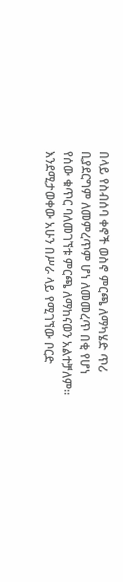በላይ የስብሰባ ቀኖች ወስኖ ምርጫ ለማካሄድ ጥሪ ቢያደርግም ለመምረጥም ሆነ ለመመረጥ በቂ የሆነ የሰው ቁጥር ባለመገኘቱ ምርጫ ለማከናወን አልተቻለም። እንደሚታወቀው አሁን በሥራ ላይ የሚገኘው ቦርድ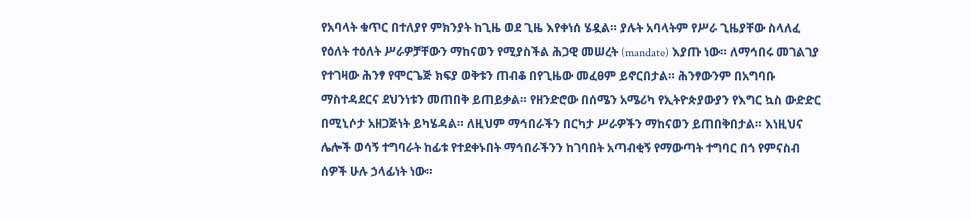የአባላት ቁጥር በተለያየ ምክንያት ከጊዜ ወደ ጊዜ እየቀነሰ ሄዷል። ያሉት አባላትም የሥራ ጊዜያቸው ስላለፈ የዕለት ተዕለት ሥራዎቻቸውን ማከናወን የሚያስችል ሕጋዊ መሠረት (mandate) እያጡ ነው። ለማኅበሩ መገልገያ የተገዛው ሕንፃ የሞርጌጅ ክፍያ ወቅቱን ጠብቆ በየጊዜው መፈፀም ይኖርበታል። ሕንፃውንም በአግባቡ ማስተዳደርና ደህንነቱን መጠበቅ ይጠይቃል። የዘንድሮው በሰሜን አሜሪካ የኢትዮጵያውያን የእግር ኳስ ውድድር በሚኒሶታ አዘጋጅነት ይካሄዳል። ለዚህም ማኅበራችን በርካታ ሥራዎችን ማከናወን ይጠበቅበታል። እነዚህና ሌሎች ወሳኝ ተግባራት ከፊቱ የተደቀኑበት ማኅበራችንን ከገባበት አጣብቂኝ የማውጣት ተግባር በጎ የምናስብ ሰዎች ሁሉ ኃላፊነት ነው።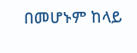በመሆኑም ከላይ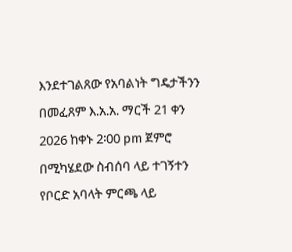እንደተገልጸው የአባልነት ግዴታችንን በመፈጸም እ.አ.አ. ማርች 21 ቀን 2026 ከቀኑ 2፡00 pm ጀምሮ በሚካሄደው ስብሰባ ላይ ተገኝተን የቦርድ አባላት ምርጫ ላይ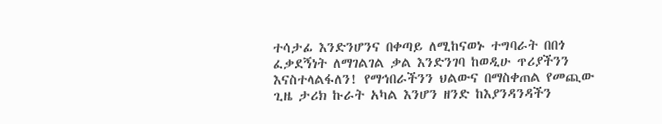ተሳታፊ እንድንሆንና በቀጣይ ለሚከናወኑ ተግባራት በበጎ ፈቃደኝነት ለማገልገል ቃል እንድንገባ ከወዲሁ ጥሪያችንን እናስተላልፋለን! የማኅበራችንን ህልውና በማስቀጠል የመጪው ጊዜ ታሪክ ኩራት አካል እንሆን ዘንድ ከእያንዳንዳችን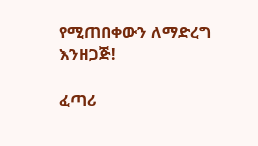የሚጠበቀውን ለማድረግ እንዘጋጅ!

ፈጣሪ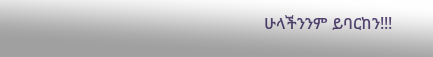ሁላችንንም ይባርከን!!!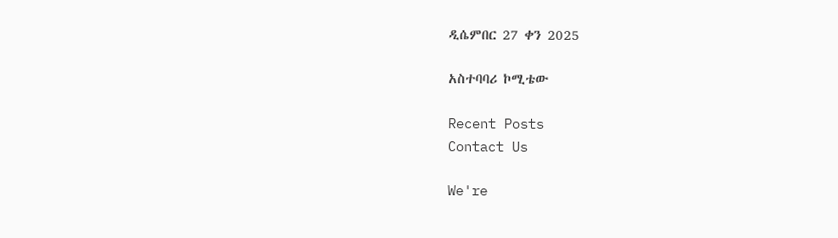ዲሴምበር 27 ቀን 2025

አስተባባሪ ኮሚቴው

Recent Posts
Contact Us

We're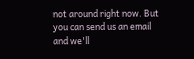not around right now. But you can send us an email and we'll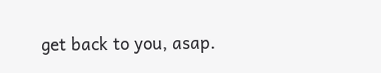get back to you, asap.